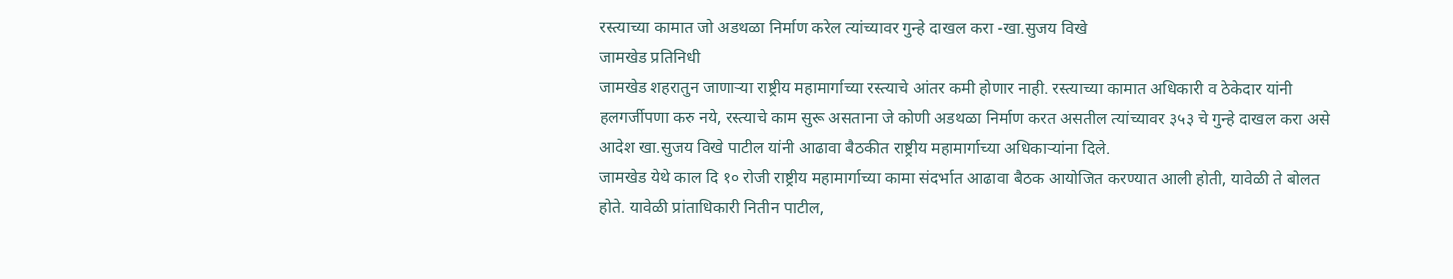रस्त्याच्या कामात जो अडथळा निर्माण करेल त्यांच्यावर गुन्हे दाखल करा -खा.सुजय विखे
जामखेड प्रतिनिधी
जामखेड शहरातुन जाणार्‍या राष्ट्रीय महामार्गाच्या रस्त्याचे आंतर कमी होणार नाही. रस्त्याच्या कामात अधिकारी व ठेकेदार यांनी हलगर्जीपणा करु नये, रस्त्याचे काम सुरू असताना जे कोणी अडथळा निर्माण करत असतील त्यांच्यावर ३५३ चे गुन्हे दाखल करा असे आदेश खा.सुजय विखे पाटील यांनी आढावा बैठकीत राष्ट्रीय महामार्गाच्या अधिकार्‍यांना दिले.
जामखेड येथे काल दि १० रोजी राष्ट्रीय महामार्गाच्या कामा संदर्भात आढावा बैठक आयोजित करण्यात आली होती, यावेळी ते बोलत होते. यावेळी प्रांताधिकारी नितीन पाटील,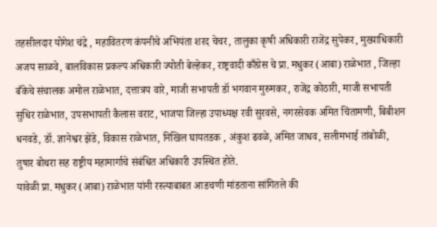तहसीलदार योगेश चंद्रे , महावितरण कंपनीचे अभियंता शरद चेचर, तालुका कृषी अधिकारी राजेंद्र सुपेकर, मुख्याधिकारी अजय साळवे, बालविकास प्रकल्प अधिकारी ज्योती बेल्हेकर, राष्ट्रवादी काँग्रेस चे प्रा. मधुकर (आबा) राळेभात , जिल्हा बँकेचे संचालक अमोल राळेभात, दत्तात्रय वारे, माजी सभापती डॉ भगवान मुरुमकर, राजेंद्र कोठारी, माजी सभापती सुधिर राळेभात, उपसभापती कैलास वराट, भाजपा जिल्हा उपाध्यक्ष रवी सुरवसे, नगरसेवक अमित चिंतामणी, बिबीशन धनवडे, डॉ. ज्ञानेश्वर झेंडे, विकास राळेभात, निखिल घायतडक , अंकुश ढवळे, अमित जाधव, सलीमभाई तांबोळी, तुषार बोथरा सह राष्ट्रीय महामार्गाचे संबंधित अधिकारी उपस्थित होते.
यावेळी प्रा. मधुकर (आबा) राळेभात यांनी रस्त्याबाबत आडचणी मांडताना सांगितले की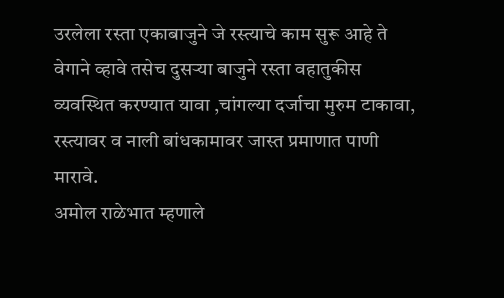उरलेला रस्ता एकाबाजुने जे रस्त्याचे काम सुरू आहे ते वेगाने व्हावे तसेच दुसर्‍या बाजुने रस्ता वहातुकीस व्यवस्थित करण्यात यावा ,चांगल्या दर्जाचा मुरुम टाकावा, रस्त्यावर व नाली बांधकामावर जास्त प्रमाणात पाणी मारावे.
अमोल राळेभात म्हणाले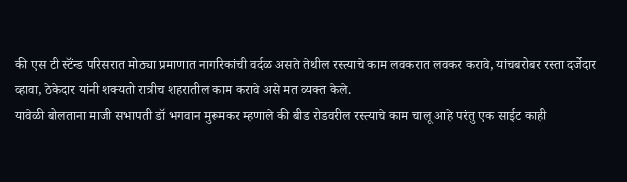की एस टी स्टॅंन्ड परिसरात मोठ्या प्रमाणात नागरिकांची वर्दळ असते तेथील रस्त्याचे काम लवकरात लवकर करावे, यांचबरोबर रस्ता दर्जेदार व्हावा, ठेकेदार यांनी शक्यतो रात्रीच शहरातील काम करावे असे मत व्यक्त केले.
यावेळी बोलताना माजी सभापती डॉ भगवान मुरूमकर म्हणाले की बीड रोडवरील रस्त्याचे काम चालू आहे परंतु एक साईट काही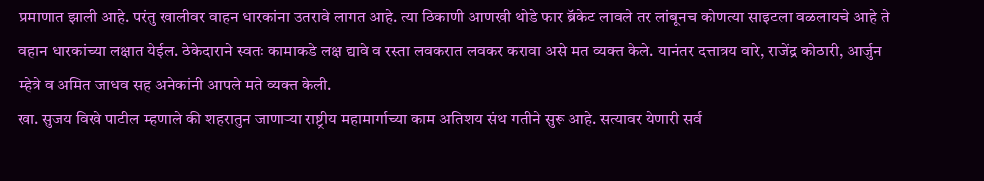प्रमाणात झाली आहे. परंतु खालीवर वाहन धारकांना उतरावे लागत आहे. त्या ठिकाणी आणखी थोडे फार ब्रॅकेट लावले तर लांबूनच कोणत्या साइटला वळलायचे आहे ते वहान धारकांच्या लक्षात येईल. ठेकेदाराने स्वतः कामाकडे लक्ष द्यावे व रस्ता लवकरात लवकर करावा असे मत व्यक्त केले. यानंतर दत्तात्रय वारे, राजेंद्र कोठारी, आर्जुन म्हेत्रे व अमित जाधव सह अनेकांनी आपले मते व्यक्त केली.
खा. सुजय विखे पाटील म्हणाले की शहरातुन जाणार्‍या राष्ट्रीय महामार्गाच्या काम अतिशय संथ गतीने सुरू आहे. सत्यावर येणारी सर्व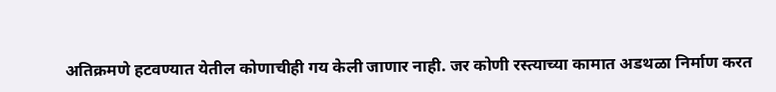अतिक्रमणे हटवण्यात येतील कोणाचीही गय केली जाणार नाही. जर कोणी रस्त्याच्या कामात अडथळा निर्माण करत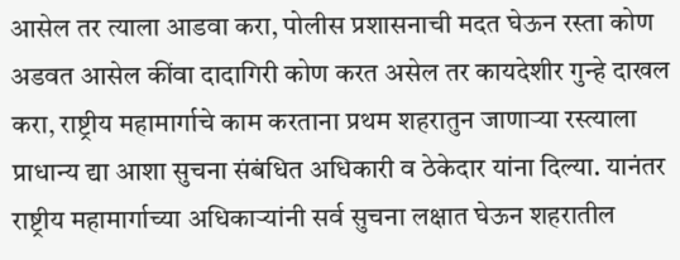आसेल तर त्याला आडवा करा, पोलीस प्रशासनाची मदत घेऊन रस्ता कोण अडवत आसेल कींवा दादागिरी कोण करत असेल तर कायदेशीर गुन्हे दाखल करा, राष्ट्रीय महामार्गाचे काम करताना प्रथम शहरातुन जाणार्‍या रस्त्याला प्राधान्य द्या आशा सुचना संबंधित अधिकारी व ठेकेदार यांना दिल्या. यानंतर राष्ट्रीय महामार्गाच्या अधिकार्‍यांनी सर्व सुचना लक्षात घेऊन शहरातील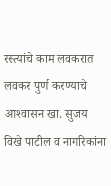रस्त्यांचे काम लवकरात लवकर पुर्ण करण्याचे आश्‍वासन खा. सुजय विखे पाटील व नागरिकांना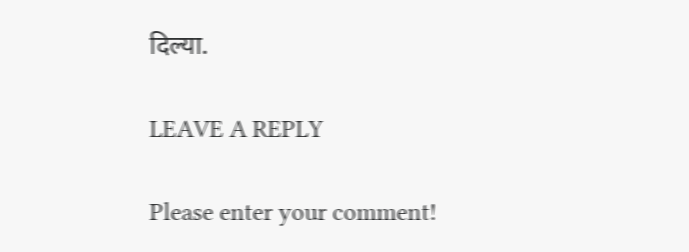दिल्या.

LEAVE A REPLY

Please enter your comment!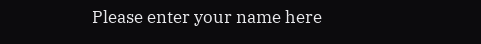Please enter your name here